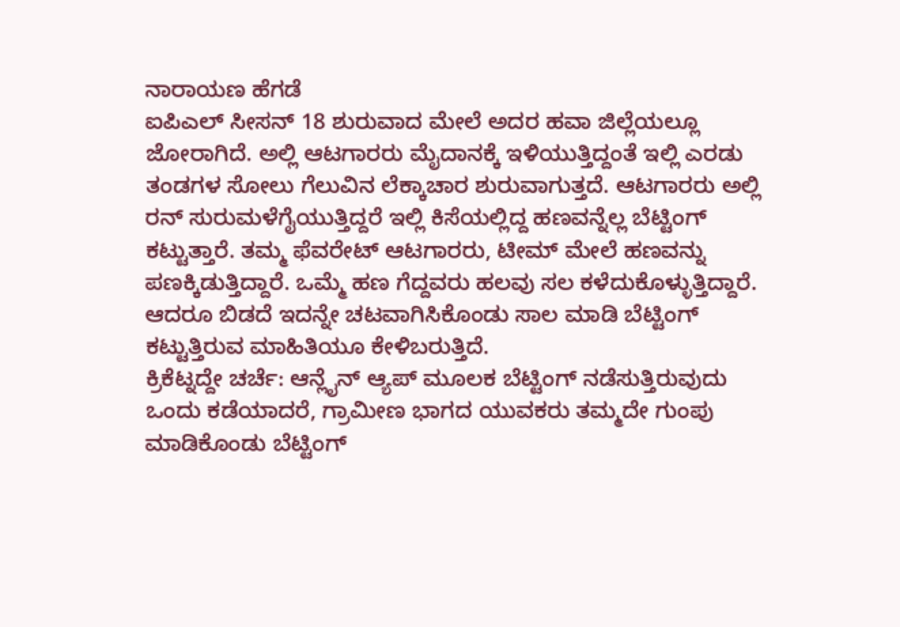ನಾರಾಯಣ ಹೆಗಡೆ
ಐಪಿಎಲ್ ಸೀಸನ್ 18 ಶುರುವಾದ ಮೇಲೆ ಅದರ ಹವಾ ಜಿಲ್ಲೆಯಲ್ಲೂ ಜೋರಾಗಿದೆ. ಅಲ್ಲಿ ಆಟಗಾರರು ಮೈದಾನಕ್ಕೆ ಇಳಿಯುತ್ತಿದ್ದಂತೆ ಇಲ್ಲಿ ಎರಡು ತಂಡಗಳ ಸೋಲು ಗೆಲುವಿನ ಲೆಕ್ಕಾಚಾರ ಶುರುವಾಗುತ್ತದೆ. ಆಟಗಾರರು ಅಲ್ಲಿ ರನ್ ಸುರುಮಳೆಗೈಯುತ್ತಿದ್ದರೆ ಇಲ್ಲಿ ಕಿಸೆಯಲ್ಲಿದ್ದ ಹಣವನ್ನೆಲ್ಲ ಬೆಟ್ಟಿಂಗ್ ಕಟ್ಟುತ್ತಾರೆ. ತಮ್ಮ ಫೆವರೇಟ್ ಆಟಗಾರರು, ಟೀಮ್ ಮೇಲೆ ಹಣವನ್ನು ಪಣಕ್ಕಿಡುತ್ತಿದ್ದಾರೆ. ಒಮ್ಮೆ ಹಣ ಗೆದ್ದವರು ಹಲವು ಸಲ ಕಳೆದುಕೊಳ್ಳುತ್ತಿದ್ದಾರೆ. ಆದರೂ ಬಿಡದೆ ಇದನ್ನೇ ಚಟವಾಗಿಸಿಕೊಂಡು ಸಾಲ ಮಾಡಿ ಬೆಟ್ಟಿಂಗ್ ಕಟ್ಟುತ್ತಿರುವ ಮಾಹಿತಿಯೂ ಕೇಳಿಬರುತ್ತಿದೆ.
ಕ್ರಿಕೆಟ್ನದ್ದೇ ಚರ್ಚೆ: ಆನ್ಲೈನ್ ಆ್ಯಪ್ ಮೂಲಕ ಬೆಟ್ಟಿಂಗ್ ನಡೆಸುತ್ತಿರುವುದು ಒಂದು ಕಡೆಯಾದರೆ, ಗ್ರಾಮೀಣ ಭಾಗದ ಯುವಕರು ತಮ್ಮದೇ ಗುಂಪು ಮಾಡಿಕೊಂಡು ಬೆಟ್ಟಿಂಗ್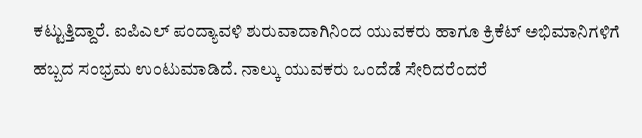ಕಟ್ಟುತ್ತಿದ್ದಾರೆ. ಐಪಿಎಲ್ ಪಂದ್ಯಾವಳಿ ಶುರುವಾದಾಗಿನಿಂದ ಯುವಕರು ಹಾಗೂ ಕ್ರಿಕೆಟ್ ಅಭಿಮಾನಿಗಳಿಗೆ ಹಬ್ಬದ ಸಂಭ್ರಮ ಉಂಟುಮಾಡಿದೆ. ನಾಲ್ಕು ಯುವಕರು ಒಂದೆಡೆ ಸೇರಿದರೆಂದರೆ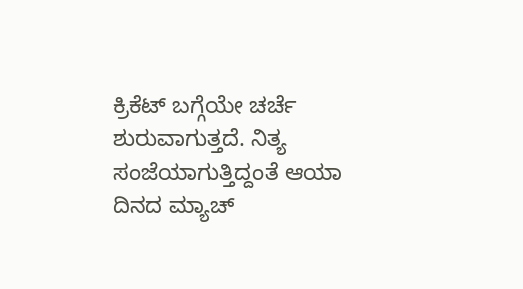ಕ್ರಿಕೆಟ್ ಬಗ್ಗೆಯೇ ಚರ್ಚೆ ಶುರುವಾಗುತ್ತದೆ. ನಿತ್ಯ ಸಂಜೆಯಾಗುತ್ತಿದ್ದಂತೆ ಆಯಾ ದಿನದ ಮ್ಯಾಚ್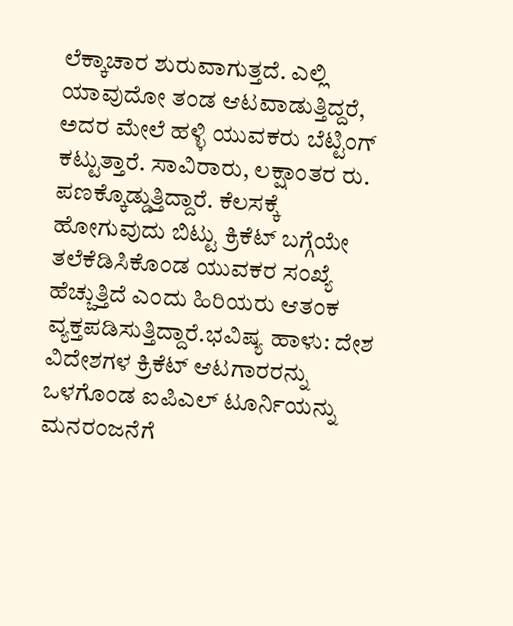ಲೆಕ್ಕಾಚಾರ ಶುರುವಾಗುತ್ತದೆ. ಎಲ್ಲಿ ಯಾವುದೋ ತಂಡ ಆಟವಾಡುತ್ತಿದ್ದರೆ, ಅದರ ಮೇಲೆ ಹಳ್ಳಿ ಯುವಕರು ಬೆಟ್ಟಿಂಗ್ ಕಟ್ಟುತ್ತಾರೆ. ಸಾವಿರಾರು, ಲಕ್ಷಾಂತರ ರು. ಪಣಕ್ಕೊಡ್ಡುತ್ತಿದ್ದಾರೆ. ಕೆಲಸಕ್ಕೆ ಹೋಗುವುದು ಬಿಟ್ಟು ಕ್ರಿಕೆಟ್ ಬಗ್ಗೆಯೇ ತಲೆಕೆಡಿಸಿಕೊಂಡ ಯುವಕರ ಸಂಖ್ಯೆ ಹೆಚ್ಚುತ್ತಿದೆ ಎಂದು ಹಿರಿಯರು ಆತಂಕ ವ್ಯಕ್ತಪಡಿಸುತ್ತಿದ್ದಾರೆ.ಭವಿಷ್ಯ ಹಾಳು: ದೇಶ ವಿದೇಶಗಳ ಕ್ರಿಕೆಟ್ ಆಟಗಾರರನ್ನು ಒಳಗೊಂಡ ಐಪಿಎಲ್ ಟೂರ್ನಿಯನ್ನು ಮನರಂಜನೆಗೆ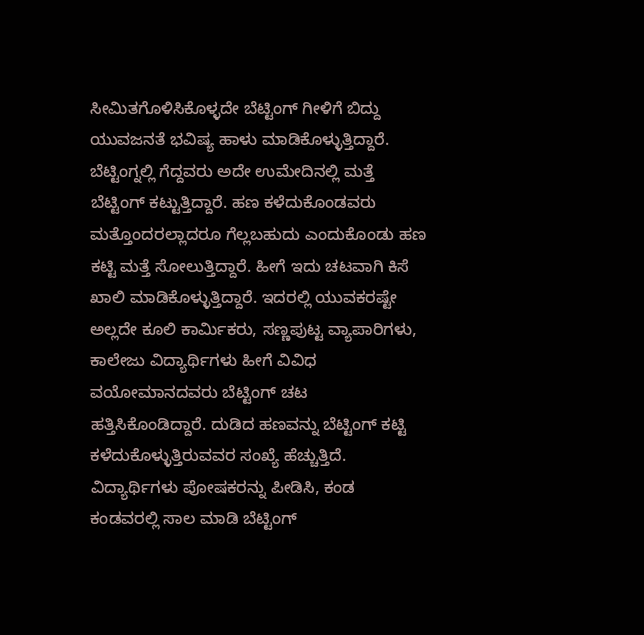ಸೀಮಿತಗೊಳಿಸಿಕೊಳ್ಳದೇ ಬೆಟ್ಟಿಂಗ್ ಗೀಳಿಗೆ ಬಿದ್ದು ಯುವಜನತೆ ಭವಿಷ್ಯ ಹಾಳು ಮಾಡಿಕೊಳ್ಳುತ್ತಿದ್ದಾರೆ. ಬೆಟ್ಟಿಂಗ್ನಲ್ಲಿ ಗೆದ್ದವರು ಅದೇ ಉಮೇದಿನಲ್ಲಿ ಮತ್ತೆ ಬೆಟ್ಟಿಂಗ್ ಕಟ್ಟುತ್ತಿದ್ದಾರೆ. ಹಣ ಕಳೆದುಕೊಂಡವರು ಮತ್ತೊಂದರಲ್ಲಾದರೂ ಗೆಲ್ಲಬಹುದು ಎಂದುಕೊಂಡು ಹಣ ಕಟ್ಟಿ ಮತ್ತೆ ಸೋಲುತ್ತಿದ್ದಾರೆ. ಹೀಗೆ ಇದು ಚಟವಾಗಿ ಕಿಸೆ ಖಾಲಿ ಮಾಡಿಕೊಳ್ಳುತ್ತಿದ್ದಾರೆ. ಇದರಲ್ಲಿ ಯುವಕರಷ್ಟೇ ಅಲ್ಲದೇ ಕೂಲಿ ಕಾರ್ಮಿಕರು, ಸಣ್ಣಪುಟ್ಟ ವ್ಯಾಪಾರಿಗಳು, ಕಾಲೇಜು ವಿದ್ಯಾರ್ಥಿಗಳು ಹೀಗೆ ವಿವಿಧ ವಯೋಮಾನದವರು ಬೆಟ್ಟಿಂಗ್ ಚಟ ಹತ್ತಿಸಿಕೊಂಡಿದ್ದಾರೆ. ದುಡಿದ ಹಣವನ್ನು ಬೆಟ್ಟಿಂಗ್ ಕಟ್ಟಿ ಕಳೆದುಕೊಳ್ಳುತ್ತಿರುವವರ ಸಂಖ್ಯೆ ಹೆಚ್ಚುತ್ತಿದೆ. ವಿದ್ಯಾರ್ಥಿಗಳು ಪೋಷಕರನ್ನು ಪೀಡಿಸಿ, ಕಂಡ ಕಂಡವರಲ್ಲಿ ಸಾಲ ಮಾಡಿ ಬೆಟ್ಟಿಂಗ್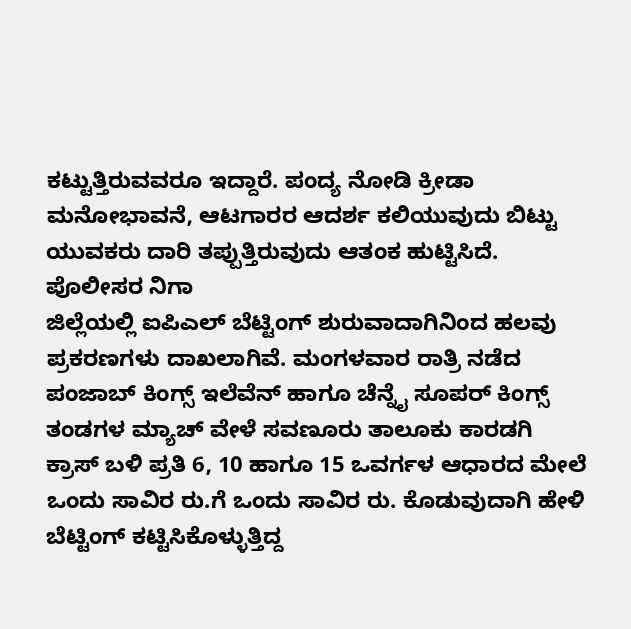ಕಟ್ಟುತ್ತಿರುವವರೂ ಇದ್ದಾರೆ. ಪಂದ್ಯ ನೋಡಿ ಕ್ರೀಡಾ ಮನೋಭಾವನೆ, ಆಟಗಾರರ ಆದರ್ಶ ಕಲಿಯುವುದು ಬಿಟ್ಟು ಯುವಕರು ದಾರಿ ತಪ್ಪುತ್ತಿರುವುದು ಆತಂಕ ಹುಟ್ಟಿಸಿದೆ. ಪೊಲೀಸರ ನಿಗಾ
ಜಿಲ್ಲೆಯಲ್ಲಿ ಐಪಿಎಲ್ ಬೆಟ್ಟಿಂಗ್ ಶುರುವಾದಾಗಿನಿಂದ ಹಲವು ಪ್ರಕರಣಗಳು ದಾಖಲಾಗಿವೆ. ಮಂಗಳವಾರ ರಾತ್ರಿ ನಡೆದ ಪಂಜಾಬ್ ಕಿಂಗ್ಸ್ ಇಲೆವೆನ್ ಹಾಗೂ ಚೆನ್ನೈ ಸೂಪರ್ ಕಿಂಗ್ಸ್ ತಂಡಗಳ ಮ್ಯಾಚ್ ವೇಳೆ ಸವಣೂರು ತಾಲೂಕು ಕಾರಡಗಿ ಕ್ರಾಸ್ ಬಳಿ ಪ್ರತಿ 6, 10 ಹಾಗೂ 15 ಒವರ್ಗಳ ಆಧಾರದ ಮೇಲೆ ಒಂದು ಸಾವಿರ ರು.ಗೆ ಒಂದು ಸಾವಿರ ರು. ಕೊಡುವುದಾಗಿ ಹೇಳಿ ಬೆಟ್ಟಿಂಗ್ ಕಟ್ಟಿಸಿಕೊಳ್ಳುತ್ತಿದ್ದ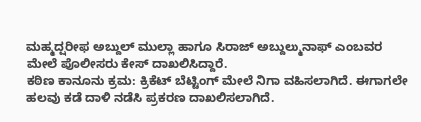ಮಹ್ಮದ್ಷರೀಫ ಅಬ್ದುಲ್ ಮುಲ್ಲಾ ಹಾಗೂ ಸಿರಾಜ್ ಅಬ್ದುಲ್ಮುನಾಫ್ ಎಂಬವರ ಮೇಲೆ ಪೊಲೀಸರು ಕೇಸ್ ದಾಖಲಿಸಿದ್ದಾರೆ.
ಕಠಿಣ ಕಾನೂನು ಕ್ರಮ: ಕ್ರಿಕೆಟ್ ಬೆಟ್ಟಿಂಗ್ ಮೇಲೆ ನಿಗಾ ವಹಿಸಲಾಗಿದೆ. ಈಗಾಗಲೇ ಹಲವು ಕಡೆ ದಾಳಿ ನಡೆಸಿ ಪ್ರಕರಣ ದಾಖಲಿಸಲಾಗಿದೆ.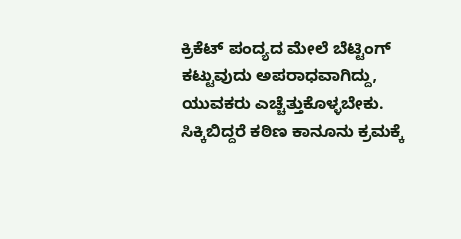ಕ್ರಿಕೆಟ್ ಪಂದ್ಯದ ಮೇಲೆ ಬೆಟ್ಟಿಂಗ್ ಕಟ್ಟುವುದು ಅಪರಾಧವಾಗಿದ್ದು, ಯುವಕರು ಎಚ್ಚೆತ್ತುಕೊಳ್ಳಬೇಕು. ಸಿಕ್ಕಿಬಿದ್ದರೆ ಕಠಿಣ ಕಾನೂನು ಕ್ರಮಕ್ಕೆ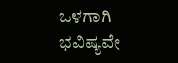ಒಳಗಾಗಿ ಭವಿಷ್ಯವೇ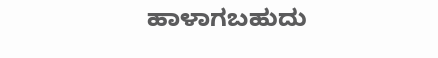ಹಾಳಾಗಬಹುದು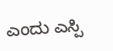ಎಂದು ಎಸ್ಪಿ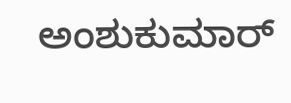ಅಂಶುಕುಮಾರ್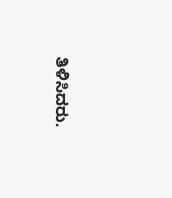ತಿಳಿಸಿದರು.